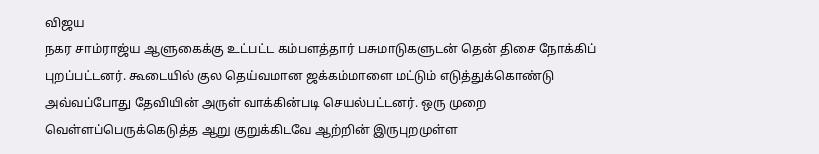விஜய
நகர சாம்ராஜ்ய ஆளுகைக்கு உட்பட்ட கம்பளத்தார் பசுமாடுகளுடன் தென் திசை நோக்கிப்
புறப்பட்டனர். கூடையில் குல தெய்வமான ஜக்கம்மாளை மட்டும் எடுத்துக்கொண்டு
அவ்வப்போது தேவியின் அருள் வாக்கின்படி செயல்பட்டனர். ஒரு முறை
வெள்ளப்பெருக்கெடுத்த ஆறு குறுக்கிடவே ஆற்றின் இருபுறமுள்ள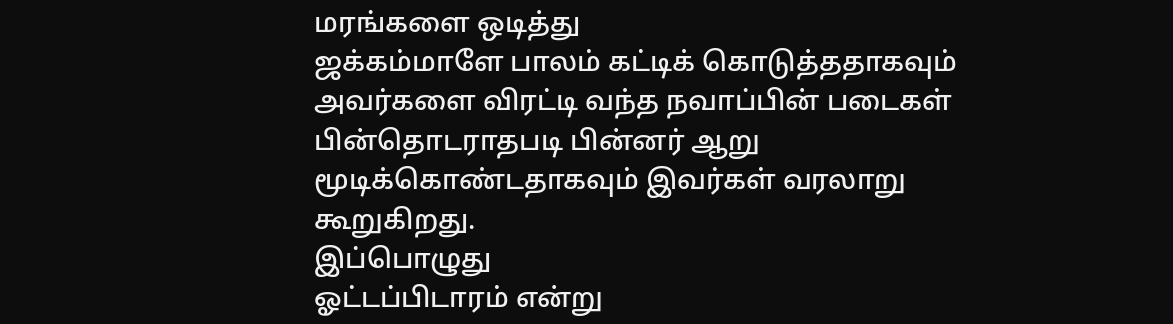மரங்களை ஒடித்து
ஜக்கம்மாளே பாலம் கட்டிக் கொடுத்ததாகவும் அவர்களை விரட்டி வந்த நவாப்பின் படைகள்
பின்தொடராதபடி பின்னர் ஆறு மூடிக்கொண்டதாகவும் இவர்கள் வரலாறு கூறுகிறது.
இப்பொழுது
ஓட்டப்பிடாரம் என்று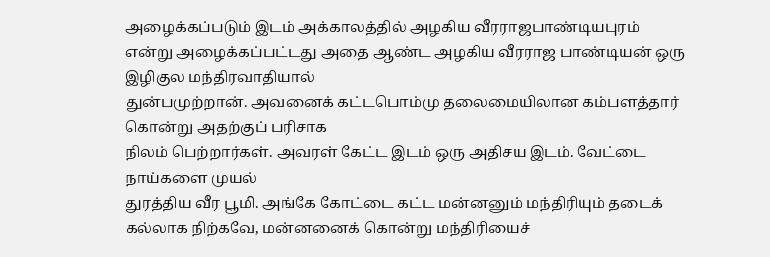அழைக்கப்படும் இடம் அக்காலத்தில் அழகிய வீரராஜபாண்டியபுரம்
என்று அழைக்கப்பட்டது அதை ஆண்ட அழகிய வீரராஜ பாண்டியன் ஒரு இழிகுல மந்திரவாதியால்
துன்பமுற்றான். அவனைக் கட்டபொம்மு தலைமையிலான கம்பளத்தார் கொன்று அதற்குப் பரிசாக
நிலம் பெற்றார்கள். அவரள் கேட்ட இடம் ஒரு அதிசய இடம். வேட்டை நாய்களை முயல்
துரத்திய வீர பூமி. அங்கே கோட்டை கட்ட மன்னனும் மந்திரியும் தடைக் கல்லாக நிற்கவே, மன்னனைக் கொன்று மந்திரியைச்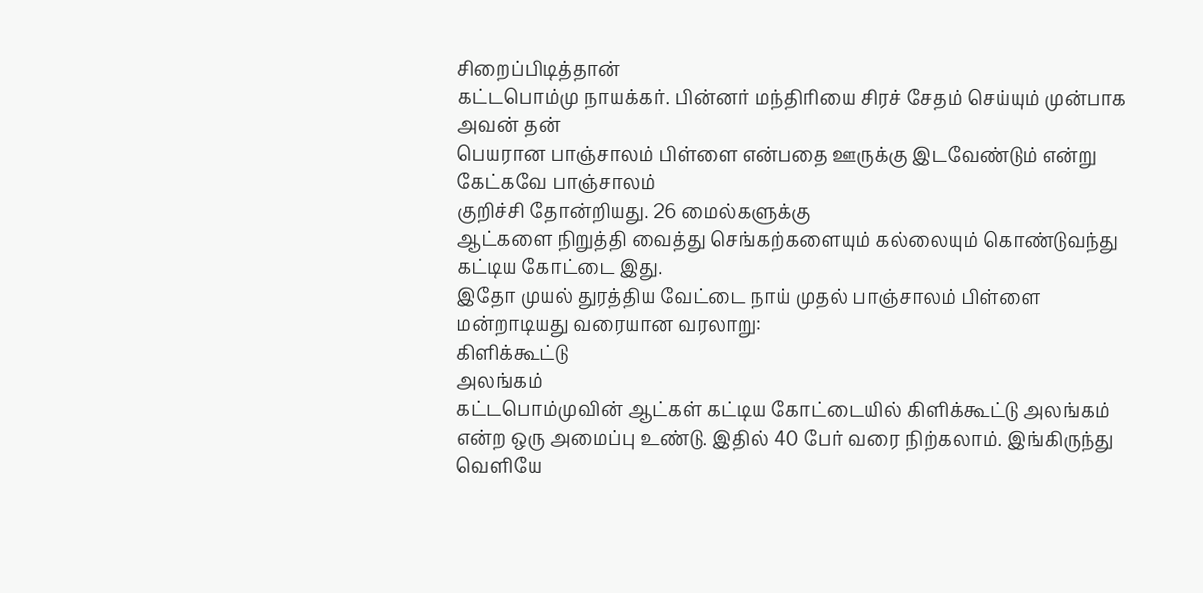சிறைப்பிடித்தான்
கட்டபொம்மு நாயக்கர். பின்னர் மந்திரியை சிரச் சேதம் செய்யும் முன்பாக அவன் தன்
பெயரான பாஞ்சாலம் பிள்ளை என்பதை ஊருக்கு இடவேண்டும் என்று கேட்கவே பாஞ்சாலம்
குறிச்சி தோன்றியது. 26 மைல்களுக்கு
ஆட்களை நிறுத்தி வைத்து செங்கற்களையும் கல்லையும் கொண்டுவந்து கட்டிய கோட்டை இது.
இதோ முயல் துரத்திய வேட்டை நாய் முதல் பாஞ்சாலம் பிள்ளை மன்றாடியது வரையான வரலாறு:
கிளிக்கூட்டு
அலங்கம்
கட்டபொம்முவின் ஆட்கள் கட்டிய கோட்டையில் கிளிக்கூட்டு அலங்கம் என்ற ஒரு அமைப்பு உண்டு. இதில் 40 பேர் வரை நிற்கலாம். இங்கிருந்து வெளியே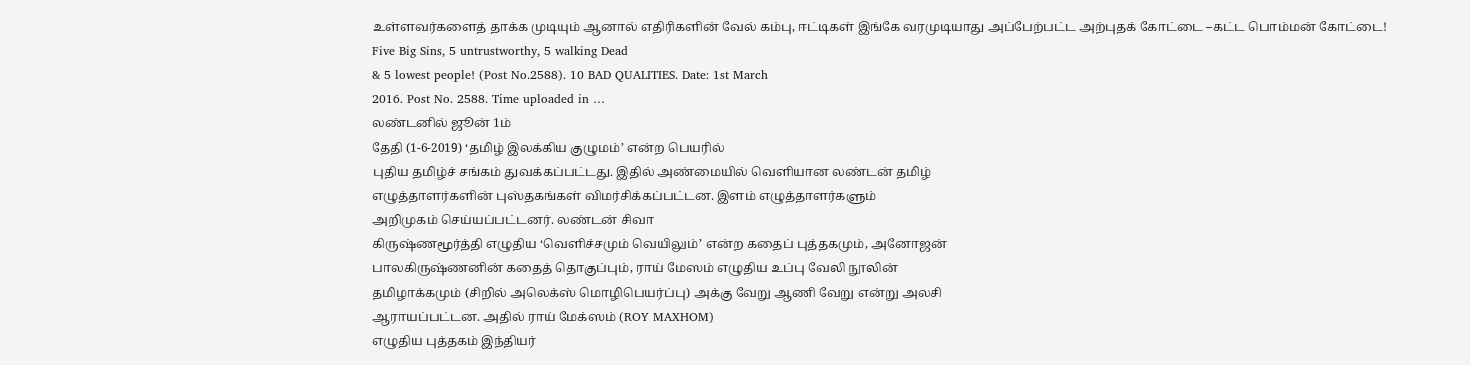உள்ளவர்களைத் தாக்க முடியும் ஆனால் எதிரிகளின் வேல் கம்பு, ஈட்டிகள் இங்கே வரமுடியாது அப்பேற்பட்ட அற்புதக் கோட்டை –கட்ட பொம்மன் கோட்டை!
Five Big Sins, 5 untrustworthy, 5 walking Dead
& 5 lowest people! (Post No.2588). 10 BAD QUALITIES. Date: 1st March
2016. Post No. 2588. Time uploaded in …
லண்டனில் ஜூன் 1ம்
தேதி (1-6-2019) ‘தமிழ் இலக்கிய குழுமம்’ என்ற பெயரில்
புதிய தமிழ்ச் சங்கம் துவக்கப்பட்டது. இதில் அண்மையில் வெளியான லண்டன் தமிழ்
எழுத்தாளர்களின் புஸ்தகங்கள் விமர்சிக்கப்பட்டன. இளம் எழுத்தாளர்களும்
அறிமுகம் செய்யப்பட்டனர். லண்டன் சிவா
கிருஷ்ணமூர்த்தி எழுதிய ‘வெளிச்சமும் வெயிலும்’ என்ற கதைப் புத்தகமும், அனோஜன்
பாலகிருஷ்ணனின் கதைத் தொகுப்பும், ராய் மேஸம் எழுதிய உப்பு வேலி நூலின்
தமிழாக்கமும் (சிறில் அலெக்ஸ் மொழிபெயர்ப்பு) அக்கு வேறு ஆணி வேறு என்று அலசி
ஆராயப்பட்டன. அதில் ராய் மேக்ஸம் (ROY MAXHOM)
எழுதிய புத்தகம் இந்தியர்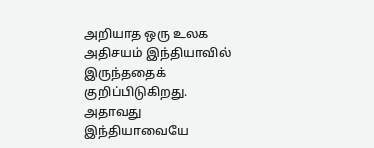அறியாத ஒரு உலக அதிசயம் இந்தியாவில் இருந்ததைக்
குறிப்பிடுகிறது. அதாவது இந்தியாவையே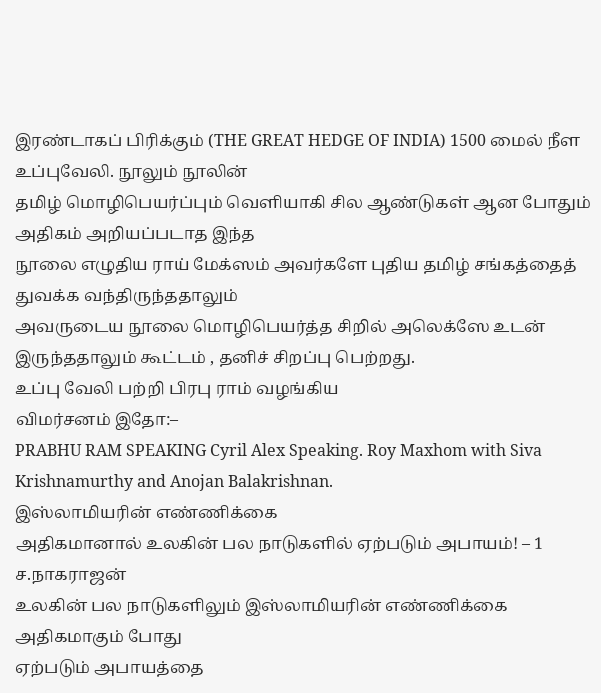இரண்டாகப் பிரிக்கும் (THE GREAT HEDGE OF INDIA) 1500 மைல் நீள உப்புவேலி. நூலும் நூலின்
தமிழ் மொழிபெயர்ப்பும் வெளியாகி சில ஆண்டுகள் ஆன போதும் அதிகம் அறியப்படாத இந்த
நூலை எழுதிய ராய் மேக்ஸம் அவர்களே புதிய தமிழ் சங்கத்தைத் துவக்க வந்திருந்ததாலும்
அவருடைய நூலை மொழிபெயர்த்த சிறில் அலெக்ஸே உடன் இருந்ததாலும் கூட்டம் , தனிச் சிறப்பு பெற்றது.
உப்பு வேலி பற்றி பிரபு ராம் வழங்கிய
விமர்சனம் இதோ:–
PRABHU RAM SPEAKING Cyril Alex Speaking. Roy Maxhom with Siva Krishnamurthy and Anojan Balakrishnan.
இஸ்லாமியரின் எண்ணிக்கை
அதிகமானால் உலகின் பல நாடுகளில் ஏற்படும் அபாயம்! – 1
ச.நாகராஜன்
உலகின் பல நாடுகளிலும் இஸ்லாமியரின் எண்ணிக்கை அதிகமாகும் போது
ஏற்படும் அபாயத்தை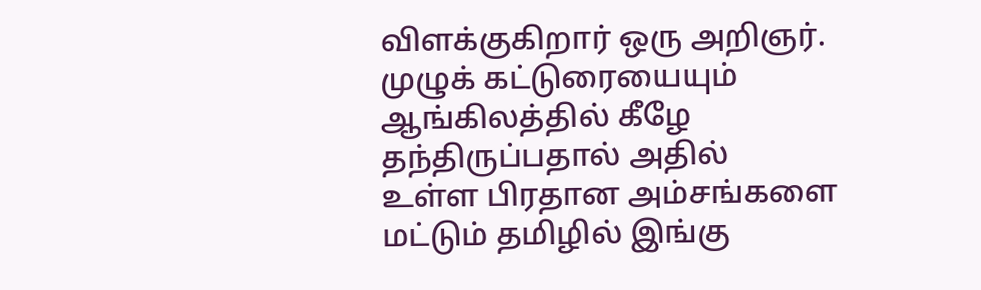விளக்குகிறார் ஒரு அறிஞர்.
முழுக் கட்டுரையையும் ஆங்கிலத்தில் கீழே தந்திருப்பதால் அதில்
உள்ள பிரதான அம்சங்களை மட்டும் தமிழில் இங்கு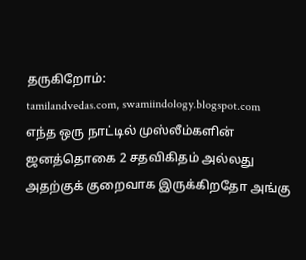தருகிறோம்:
tamilandvedas.com, swamiindology.blogspot.com
எந்த ஒரு நாட்டில் முஸ்லீம்களின் ஜனத்தொகை 2 சதவிகிதம் அல்லது
அதற்குக் குறைவாக இருக்கிறதோ அங்கு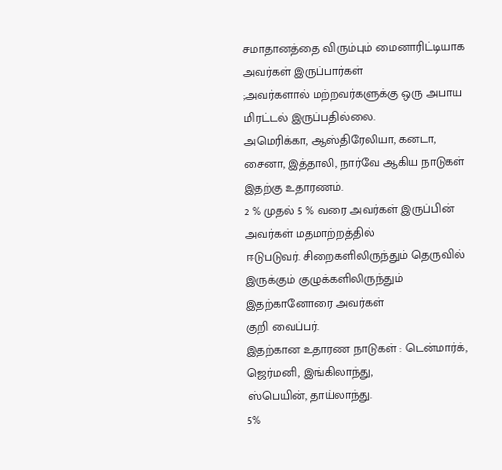சமாதானத்தை விரும்பும் மைனாரிட்டியாக அவர்கள் இருப்பார்கள்
;அவர்களால் மற்றவர்களுக்கு ஒரு அபாய மிரட்டல் இருப்பதில்லை.
அமெரிக்கா, ஆஸ்திரேலியா, கனடா, சைனா, இத்தாலி, நார்வே ஆகிய நாடுகள்
இதற்கு உதாரணம்.
2 % முதல் 5 % வரை அவர்கள் இருப்பின் அவர்கள் மதமாற்றத்தில்
ஈடுபடுவர். சிறைகளிலிருந்தும் தெருவில் இருக்கும் குழுக்களிலிருந்தும் இதற்கானோரை அவர்கள்
குறி வைப்பர்.
இதற்கான உதாரண நாடுகள் : டென்மார்க், ஜெர்மனி, இங்கிலாந்து,
ஸ்பெயின், தாய்லாந்து.
5%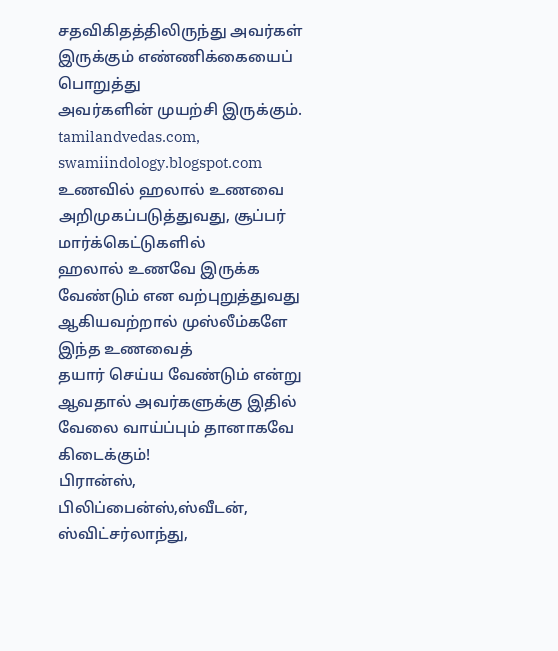சதவிகிதத்திலிருந்து அவர்கள் இருக்கும் எண்ணிக்கையைப் பொறுத்து
அவர்களின் முயற்சி இருக்கும்.
tamilandvedas.com, swamiindology.blogspot.com
உணவில் ஹலால் உணவை அறிமுகப்படுத்துவது, சூப்பர் மார்க்கெட்டுகளில்
ஹலால் உணவே இருக்க வேண்டும் என வற்புறுத்துவது ஆகியவற்றால் முஸ்லீம்களே இந்த உணவைத்
தயார் செய்ய வேண்டும் என்று ஆவதால் அவர்களுக்கு இதில் வேலை வாய்ப்பும் தானாகவே கிடைக்கும்!
பிரான்ஸ், பிலிப்பைன்ஸ்,ஸ்வீடன், ஸ்விட்சர்லாந்து,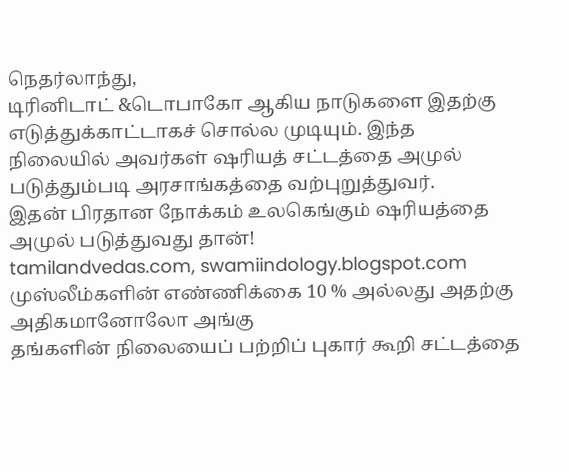நெதர்லாந்து,
டிரினிடாட் &டொபாகோ ஆகிய நாடுகளை இதற்கு எடுத்துக்காட்டாகச் சொல்ல முடியும். இந்த
நிலையில் அவர்கள் ஷரியத் சட்டத்தை அமுல் படுத்தும்படி அரசாங்கத்தை வற்புறுத்துவர்.
இதன் பிரதான நோக்கம் உலகெங்கும் ஷரியத்தை அமுல் படுத்துவது தான்!
tamilandvedas.com, swamiindology.blogspot.com
முஸ்லீம்களின் எண்ணிக்கை 10 % அல்லது அதற்கு அதிகமானோலோ அங்கு
தங்களின் நிலையைப் பற்றிப் புகார் கூறி சட்டத்தை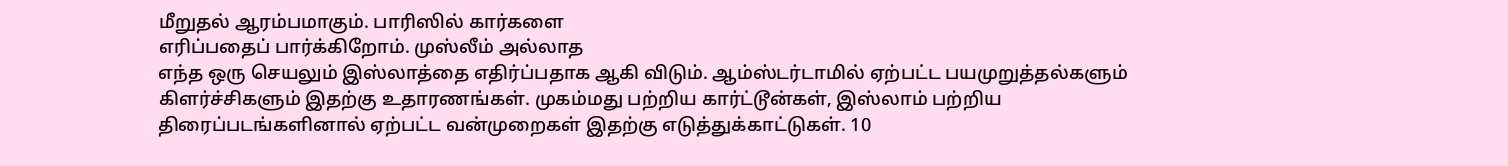மீறுதல் ஆரம்பமாகும். பாரிஸில் கார்களை
எரிப்பதைப் பார்க்கிறோம். முஸ்லீம் அல்லாத
எந்த ஒரு செயலும் இஸ்லாத்தை எதிர்ப்பதாக ஆகி விடும். ஆம்ஸ்டர்டாமில் ஏற்பட்ட பயமுறுத்தல்களும்
கிளர்ச்சிகளும் இதற்கு உதாரணங்கள். முகம்மது பற்றிய கார்ட்டூன்கள், இஸ்லாம் பற்றிய
திரைப்படங்களினால் ஏற்பட்ட வன்முறைகள் இதற்கு எடுத்துக்காட்டுகள். 10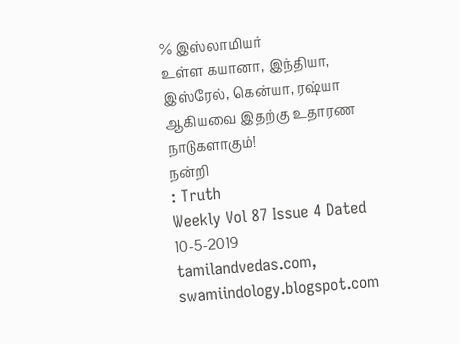% இஸ்லாமியர்
உள்ள கயானா, இந்தியா, இஸ்ரேல், கென்யா, ரஷ்யா ஆகியவை இதற்கு உதாரண நாடுகளாகும்!
நன்றி
: Truth
Weekly Vol 87 Issue 4 Dated 10-5-2019
tamilandvedas.com, swamiindology.blogspot.com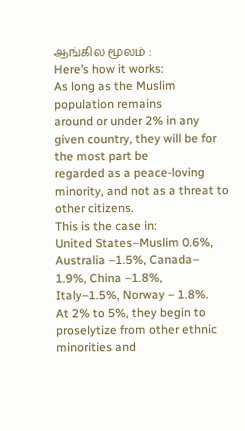ஆங்கில மூலம் :
Here’s how it works:
As long as the Muslim population remains
around or under 2% in any given country, they will be for the most part be
regarded as a peace-loving minority, and not as a threat to other citizens.
This is the case in:
United States–Muslim 0.6%,
Australia –1.5%, Canada– 1.9%, China –1.8%,
Italy–1.5%, Norway – 1.8%.
At 2% to 5%, they begin to proselytize from other ethnic minorities and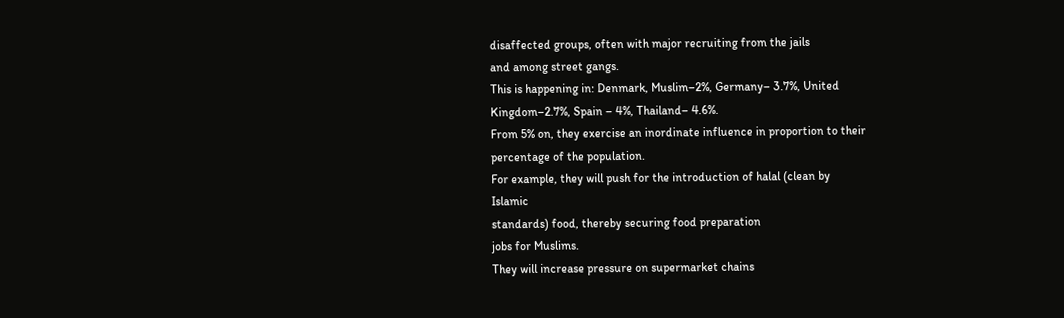disaffected groups, often with major recruiting from the jails
and among street gangs.
This is happening in: Denmark, Muslim–2%, Germany– 3.7%, United
Kingdom–2.7%, Spain – 4%, Thailand– 4.6%.
From 5% on, they exercise an inordinate influence in proportion to their
percentage of the population.
For example, they will push for the introduction of halal (clean by
Islamic
standards) food, thereby securing food preparation
jobs for Muslims.
They will increase pressure on supermarket chains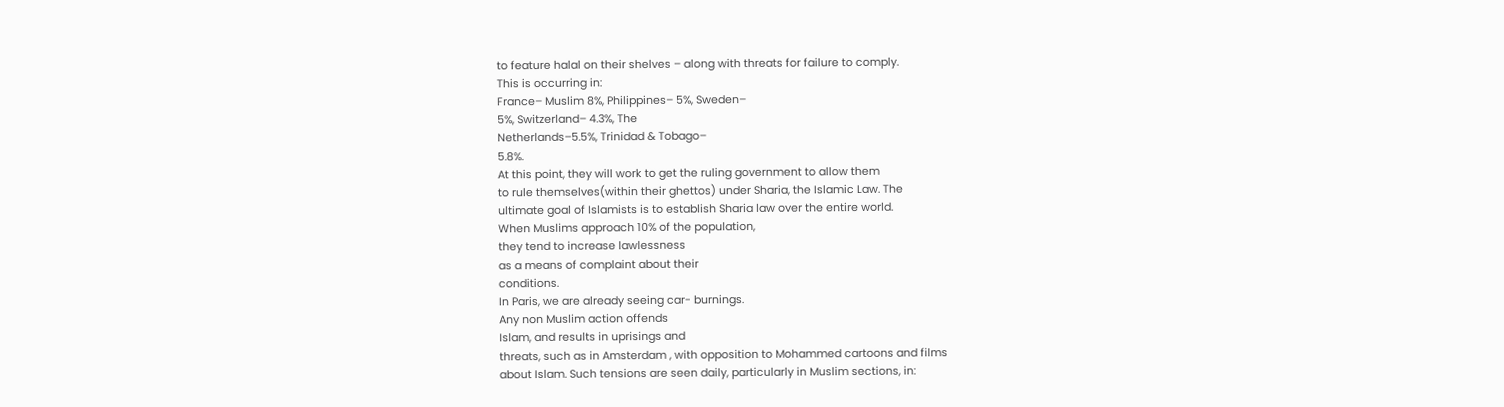to feature halal on their shelves – along with threats for failure to comply.
This is occurring in:
France– Muslim 8%, Philippines– 5%, Sweden–
5%, Switzerland– 4.3%, The
Netherlands–5.5%, Trinidad & Tobago–
5.8%.
At this point, they will work to get the ruling government to allow them
to rule themselves(within their ghettos) under Sharia, the Islamic Law. The
ultimate goal of Islamists is to establish Sharia law over the entire world.
When Muslims approach 10% of the population,
they tend to increase lawlessness
as a means of complaint about their
conditions.
In Paris, we are already seeing car- burnings.
Any non Muslim action offends
Islam, and results in uprisings and
threats, such as in Amsterdam , with opposition to Mohammed cartoons and films
about Islam. Such tensions are seen daily, particularly in Muslim sections, in: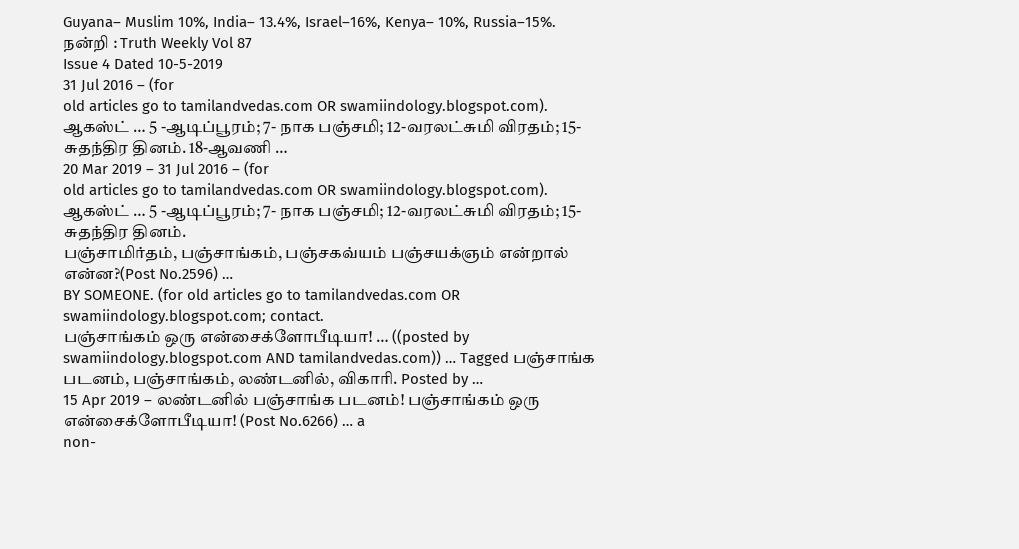Guyana– Muslim 10%, India– 13.4%, Israel–16%, Kenya– 10%, Russia–15%.
நன்றி : Truth Weekly Vol 87
Issue 4 Dated 10-5-2019
31 Jul 2016 – (for
old articles go to tamilandvedas.com OR swamiindology.blogspot.com).
ஆகஸ்ட் … 5 -ஆடிப்பூரம்; 7- நாக பஞ்சமி; 12-வரலட்சுமி விரதம்; 15-சுதந்திர தினம். 18-ஆவணி …
20 Mar 2019 – 31 Jul 2016 – (for
old articles go to tamilandvedas.com OR swamiindology.blogspot.com).
ஆகஸ்ட் … 5 -ஆடிப்பூரம்; 7- நாக பஞ்சமி; 12-வரலட்சுமி விரதம்; 15-சுதந்திர தினம்.
பஞ்சாமிர்தம், பஞ்சாங்கம், பஞ்சகவ்யம் பஞ்சயக்ஞம் என்றால் என்ன?(Post No.2596) …
BY SOMEONE. (for old articles go to tamilandvedas.com OR
swamiindology.blogspot.com; contact.
பஞ்சாங்கம் ஒரு என்சைக்ளோபீடியா! … ((posted by
swamiindology.blogspot.com AND tamilandvedas.com)) … Tagged பஞ்சாங்க படனம், பஞ்சாங்கம், லண்டனில், விகாரி. Posted by …
15 Apr 2019 – லண்டனில் பஞ்சாங்க படனம்! பஞ்சாங்கம் ஒரு என்சைக்ளோபீடியா! (Post No.6266) … a
non-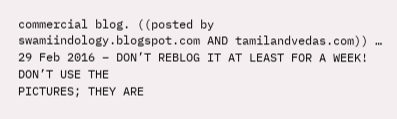commercial blog. ((posted by swamiindology.blogspot.com AND tamilandvedas.com)) …
29 Feb 2016 – DON’T REBLOG IT AT LEAST FOR A WEEK! DON’T USE THE
PICTURES; THEY ARE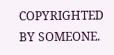COPYRIGHTED BY SOMEONE.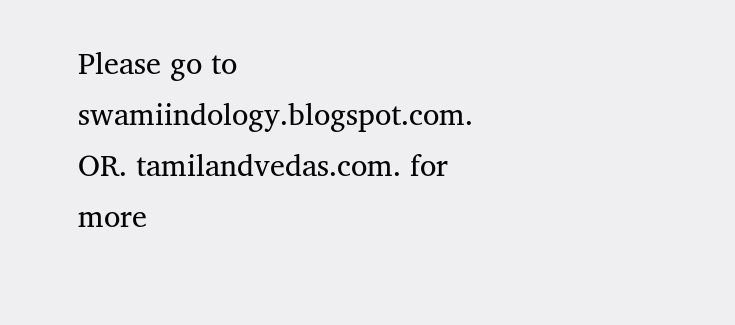Please go to
swamiindology.blogspot.com. OR. tamilandvedas.com. for more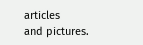articles
and pictures.